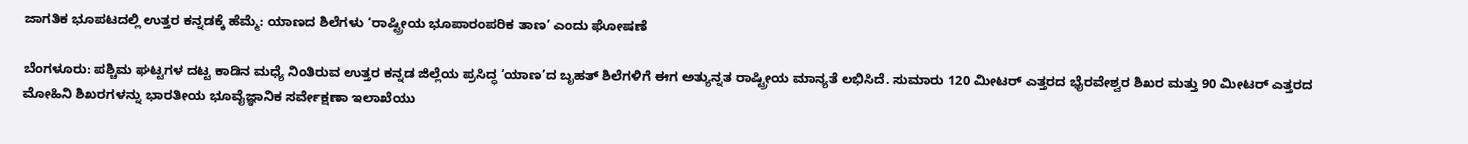ಜಾಗತಿಕ ಭೂಪಟದಲ್ಲಿ ಉತ್ತರ ಕನ್ನಡಕ್ಕೆ ಹೆಮ್ಮೆ: ಯಾಣದ ಶಿಲೆಗಳು ‘ರಾಷ್ಟ್ರೀಯ ಭೂಪಾರಂಪರಿಕ ತಾಣ’ ಎಂದು ಘೋಷಣೆ

ಬೆಂಗಳೂರು: ಪಶ್ಚಿಮ ಘಟ್ಟಗಳ ದಟ್ಟ ಕಾಡಿನ ಮಧ್ಯೆ ನಿಂತಿರುವ ಉತ್ತರ ಕನ್ನಡ ಜಿಲ್ಲೆಯ ಪ್ರಸಿದ್ಧ ‘ಯಾಣ’ದ ಬೃಹತ್ ಶಿಲೆಗಳಿಗೆ ಈಗ ಅತ್ಯುನ್ನತ ರಾಷ್ಟ್ರೀಯ ಮಾನ್ಯತೆ ಲಭಿಸಿದೆ. ಸುಮಾರು 120 ಮೀಟರ್ ಎತ್ತರದ ಭೈರವೇಶ್ವರ ಶಿಖರ ಮತ್ತು 90 ಮೀಟರ್ ಎತ್ತರದ ಮೋಹಿನಿ ಶಿಖರಗಳನ್ನು ಭಾರತೀಯ ಭೂವೈಜ್ಞಾನಿಕ ಸರ್ವೇಕ್ಷಣಾ ಇಲಾಖೆಯು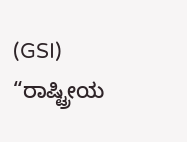(GSI) “ರಾಷ್ಟ್ರೀಯ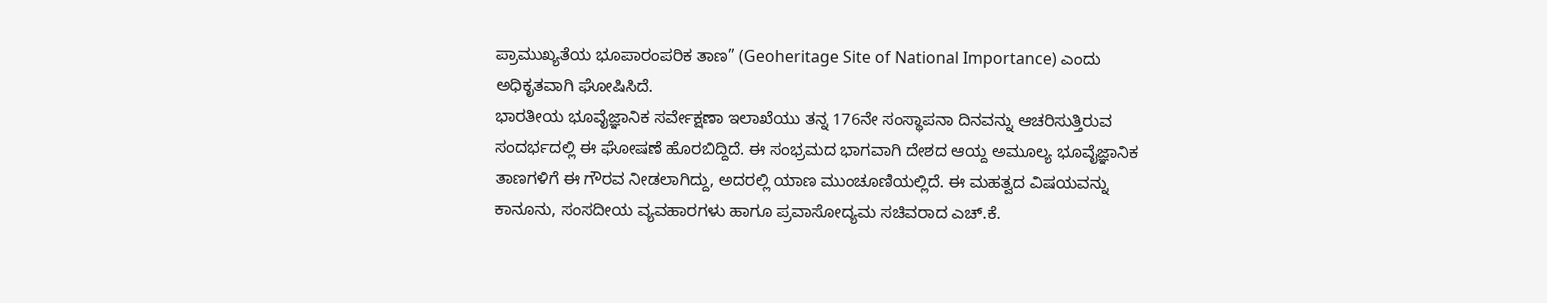ಪ್ರಾಮುಖ್ಯತೆಯ ಭೂಪಾರಂಪರಿಕ ತಾಣ” (Geoheritage Site of National Importance) ಎಂದು ಅಧಿಕೃತವಾಗಿ ಘೋಷಿಸಿದೆ.
ಭಾರತೀಯ ಭೂವೈಜ್ಞಾನಿಕ ಸರ್ವೇಕ್ಷಣಾ ಇಲಾಖೆಯು ತನ್ನ 176ನೇ ಸಂಸ್ಥಾಪನಾ ದಿನವನ್ನು ಆಚರಿಸುತ್ತಿರುವ ಸಂದರ್ಭದಲ್ಲಿ ಈ ಘೋಷಣೆ ಹೊರಬಿದ್ದಿದೆ. ಈ ಸಂಭ್ರಮದ ಭಾಗವಾಗಿ ದೇಶದ ಆಯ್ದ ಅಮೂಲ್ಯ ಭೂವೈಜ್ಞಾನಿಕ ತಾಣಗಳಿಗೆ ಈ ಗೌರವ ನೀಡಲಾಗಿದ್ದು, ಅದರಲ್ಲಿ ಯಾಣ ಮುಂಚೂಣಿಯಲ್ಲಿದೆ. ಈ ಮಹತ್ವದ ವಿಷಯವನ್ನು ಕಾನೂನು, ಸಂಸದೀಯ ವ್ಯವಹಾರಗಳು ಹಾಗೂ ಪ್ರವಾಸೋದ್ಯಮ ಸಚಿವರಾದ ಎಚ್.ಕೆ.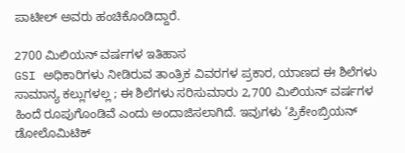ಪಾಟೀಲ್ ಅವರು ಹಂಚಿಕೊಂಡಿದ್ದಾರೆ.

2700 ಮಿಲಿಯನ್ ವರ್ಷಗಳ ಇತಿಹಾಸ
GSI ಅಧಿಕಾರಿಗಳು ನೀಡಿರುವ ತಾಂತ್ರಿಕ ವಿವರಗಳ ಪ್ರಕಾರ, ಯಾಣದ ಈ ಶಿಲೆಗಳು ಸಾಮಾನ್ಯ ಕಲ್ಲುಗಳಲ್ಲ ; ಈ ಶಿಲೆಗಳು ಸರಿಸುಮಾರು 2,700 ಮಿಲಿಯನ್ ವರ್ಷಗಳ ಹಿಂದೆ ರೂಪುಗೊಂಡಿವೆ ಎಂದು ಅಂದಾಜಿಸಲಾಗಿದೆ. ಇವುಗಳು ‘ಪ್ರಿಕೇಂಬ್ರಿಯನ್ ಡೋಲೊಮಿಟಿಕ್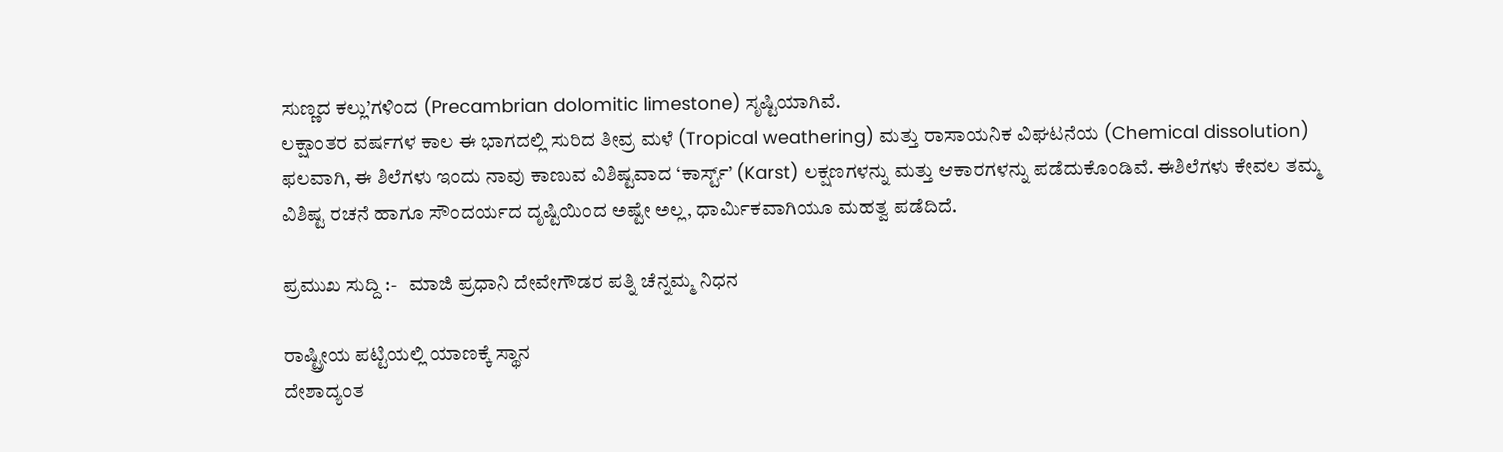ಸುಣ್ಣದ ಕಲ್ಲು’ಗಳಿಂದ (Precambrian dolomitic limestone) ಸೃಷ್ಟಿಯಾಗಿವೆ.
ಲಕ್ಷಾಂತರ ವರ್ಷಗಳ ಕಾಲ ಈ ಭಾಗದಲ್ಲಿ ಸುರಿದ ತೀವ್ರ ಮಳೆ (Tropical weathering) ಮತ್ತು ರಾಸಾಯನಿಕ ವಿಘಟನೆಯ (Chemical dissolution) ಫಲವಾಗಿ, ಈ ಶಿಲೆಗಳು ಇಂದು ನಾವು ಕಾಣುವ ವಿಶಿಷ್ಟವಾದ ‘ಕಾರ್ಸ್ಟ್’ (Karst) ಲಕ್ಷಣಗಳನ್ನು ಮತ್ತು ಆಕಾರಗಳನ್ನು ಪಡೆದುಕೊಂಡಿವೆ. ಈಶಿಲೆಗಳು ಕೇವಲ ತಮ್ಮ ವಿಶಿಷ್ಟ ರಚನೆ ಹಾಗೂ ಸೌಂದರ್ಯದ ದೃಷ್ಟಿಯಿಂದ ಅಷ್ಟೇ ಅಲ್ಲ, ಧಾರ್ಮಿಕವಾಗಿಯೂ ಮಹತ್ವ ಪಡೆದಿದೆ.

ಪ್ರಮುಖ ಸುದ್ದಿ :-   ಮಾಜಿ ಪ್ರಧಾನಿ ದೇವೇಗೌಡರ ಪತ್ನಿ ಚೆನ್ನಮ್ಮ ನಿಧನ

ರಾಷ್ಟ್ರೀಯ ಪಟ್ಟಿಯಲ್ಲಿ ಯಾಣಕ್ಕೆ ಸ್ಥಾನ
ದೇಶಾದ್ಯಂತ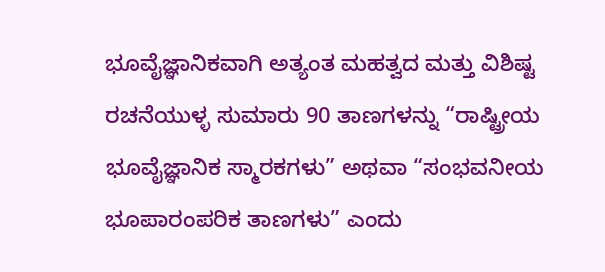ಭೂವೈಜ್ಞಾನಿಕವಾಗಿ ಅತ್ಯಂತ ಮಹತ್ವದ ಮತ್ತು ವಿಶಿಷ್ಟ ರಚನೆಯುಳ್ಳ ಸುಮಾರು 90 ತಾಣಗಳನ್ನು “ರಾಷ್ಟ್ರೀಯ ಭೂವೈಜ್ಞಾನಿಕ ಸ್ಮಾರಕಗಳು” ಅಥವಾ “ಸಂಭವನೀಯ ಭೂಪಾರಂಪರಿಕ ತಾಣಗಳು” ಎಂದು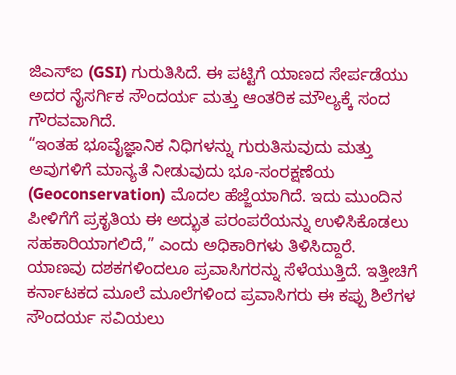ಜಿಎಸ್‌ಐ (GSI) ಗುರುತಿಸಿದೆ. ಈ ಪಟ್ಟಿಗೆ ಯಾಣದ ಸೇರ್ಪಡೆಯು ಅದರ ನೈಸರ್ಗಿಕ ಸೌಂದರ್ಯ ಮತ್ತು ಆಂತರಿಕ ಮೌಲ್ಯಕ್ಕೆ ಸಂದ ಗೌರವವಾಗಿದೆ.
“ಇಂತಹ ಭೂವೈಜ್ಞಾನಿಕ ನಿಧಿಗಳನ್ನು ಗುರುತಿಸುವುದು ಮತ್ತು ಅವುಗಳಿಗೆ ಮಾನ್ಯತೆ ನೀಡುವುದು ಭೂ-ಸಂರಕ್ಷಣೆಯ (Geoconservation) ಮೊದಲ ಹೆಜ್ಜೆಯಾಗಿದೆ. ಇದು ಮುಂದಿನ ಪೀಳಿಗೆಗೆ ಪ್ರಕೃತಿಯ ಈ ಅದ್ಭುತ ಪರಂಪರೆಯನ್ನು ಉಳಿಸಿಕೊಡಲು ಸಹಕಾರಿಯಾಗಲಿದೆ,” ಎಂದು ಅಧಿಕಾರಿಗಳು ತಿಳಿಸಿದ್ದಾರೆ.
ಯಾಣವು ದಶಕಗಳಿಂದಲೂ ಪ್ರವಾಸಿಗರನ್ನು ಸೆಳೆಯುತ್ತಿದೆ. ಇತ್ತೀಚಿಗೆ ಕರ್ನಾಟಕದ ಮೂಲೆ ಮೂಲೆಗಳಿಂದ ಪ್ರವಾಸಿಗರು ಈ ಕಪ್ಪು ಶಿಲೆಗಳ ಸೌಂದರ್ಯ ಸವಿಯಲು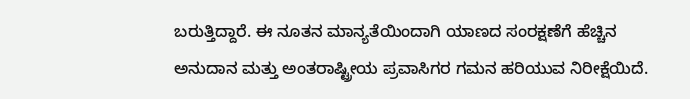ಬರುತ್ತಿದ್ದಾರೆ. ಈ ನೂತನ ಮಾನ್ಯತೆಯಿಂದಾಗಿ ಯಾಣದ ಸಂರಕ್ಷಣೆಗೆ ಹೆಚ್ಚಿನ ಅನುದಾನ ಮತ್ತು ಅಂತರಾಷ್ಟ್ರೀಯ ಪ್ರವಾಸಿಗರ ಗಮನ ಹರಿಯುವ ನಿರೀಕ್ಷೆಯಿದೆ.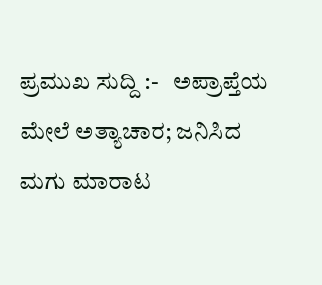ಪ್ರಮುಖ ಸುದ್ದಿ :-   ಅಪ್ರಾಪ್ತೆಯ ಮೇಲೆ ಅತ್ಯಾಚಾರ; ಜನಿಸಿದ ಮಗು ಮಾರಾಟ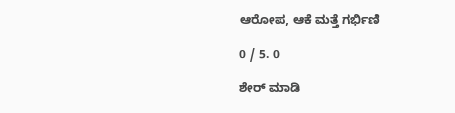ಆರೋಪ, ಆಕೆ ಮತ್ತೆ ಗರ್ಭಿಣಿ

0 / 5. 0

ಶೇರ್ ಮಾಡಿ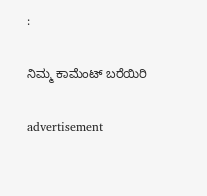:

ನಿಮ್ಮ ಕಾಮೆಂಟ್ ಬರೆಯಿರಿ

advertisement